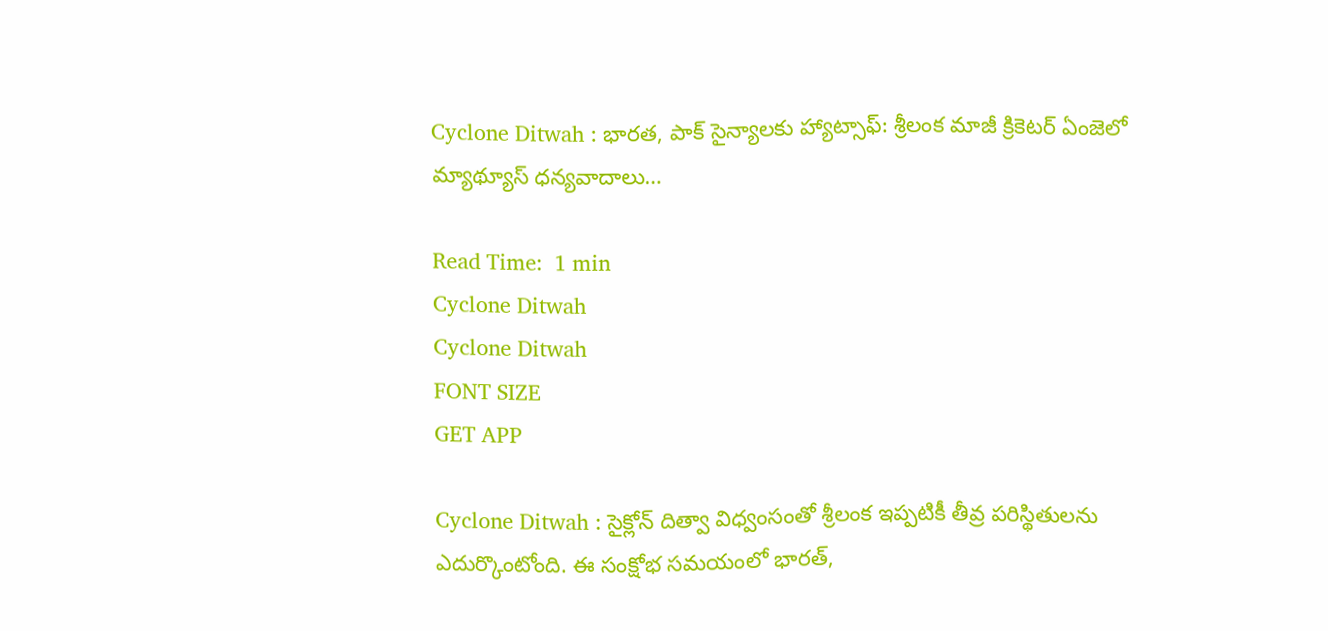Cyclone Ditwah : భారత, పాక్ సైన్యాలకు హ్యాట్సాఫ్‌: శ్రీలంక మాజీ క్రికెటర్ ఏంజెలో మ్యాథ్యూస్ ధన్యవాదాలు…

Read Time:  1 min
Cyclone Ditwah
Cyclone Ditwah
FONT SIZE
GET APP

Cyclone Ditwah : సైక్లోన్ దిత్వా విధ్వంసంతో శ్రీలంక ఇప్పటికీ తీవ్ర పరిస్థితులను ఎదుర్కొంటోంది. ఈ సంక్షోభ సమయంలో భారత్,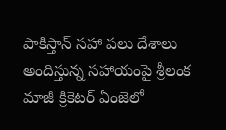పాకిస్తాన్ సహా పలు దేశాలు అందిస్తున్న సహాయంపై శ్రీలంక మాజీ క్రికెటర్ ఏంజెలో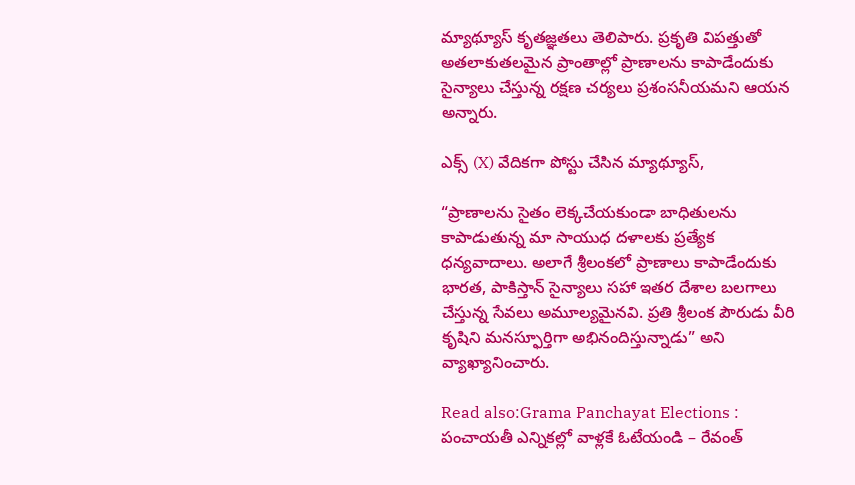మ్యాథ్యూస్ కృతజ్ఞతలు తెలిపారు. ప్రకృతి విపత్తుతో అతలాకుతలమైన ప్రాంతాల్లో ప్రాణాలను కాపాడేందుకు సైన్యాలు చేస్తున్న రక్షణ చర్యలు ప్రశంసనీయమని ఆయన అన్నారు.

ఎక్స్ (X) వేదికగా పోస్టు చేసిన మ్యాథ్యూస్,

“ప్రాణాలను సైతం లెక్కచేయకుండా బాధితులను కాపాడుతున్న మా సాయుధ దళాలకు ప్రత్యేక ధన్యవాదాలు. అలాగే శ్రీలంకలో ప్రాణాలు కాపాడేందుకు భారత, పాకిస్తాన్ సైన్యాలు సహా ఇతర దేశాల బలగాలు చేస్తున్న సేవలు అమూల్యమైనవి. ప్రతి శ్రీలంక పౌరుడు వీరి కృషిని మనస్ఫూర్తిగా అభినందిస్తున్నాడు” అని వ్యాఖ్యానించారు.

Read also:Grama Panchayat Elections : పంచాయతీ ఎన్నికల్లో వాళ్లకే ఓటేయండి – రేవంత్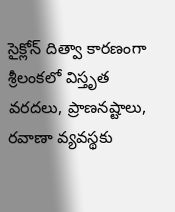సైక్లోన్ దిత్వా కారణంగా శ్రీలంకలో విస్తృత వరదలు, ప్రాణనష్టాలు, రవాణా వ్యవస్థకు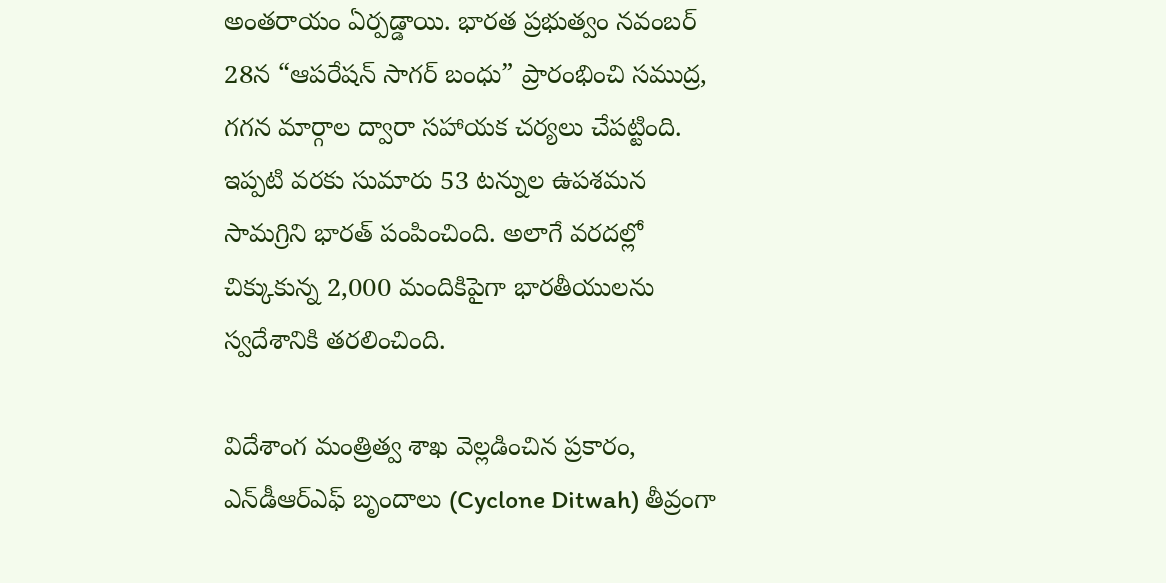అంతరాయం ఏర్పడ్డాయి. భారత ప్రభుత్వం నవంబర్ 28న “ఆపరేషన్ సాగర్ బంధు” ప్రారంభించి సముద్ర, గగన మార్గాల ద్వారా సహాయక చర్యలు చేపట్టింది. ఇప్పటి వరకు సుమారు 53 టన్నుల ఉపశమన సామగ్రిని భారత్ పంపించింది. అలాగే వరదల్లో చిక్కుకున్న 2,000 మందికిపైగా భారతీయులను స్వదేశానికి తరలించింది.

విదేశాంగ మంత్రిత్వ శాఖ వెల్లడించిన ప్రకారం, ఎన్‌డీఆర్‌ఎఫ్ బృందాలు (Cyclone Ditwah) తీవ్రంగా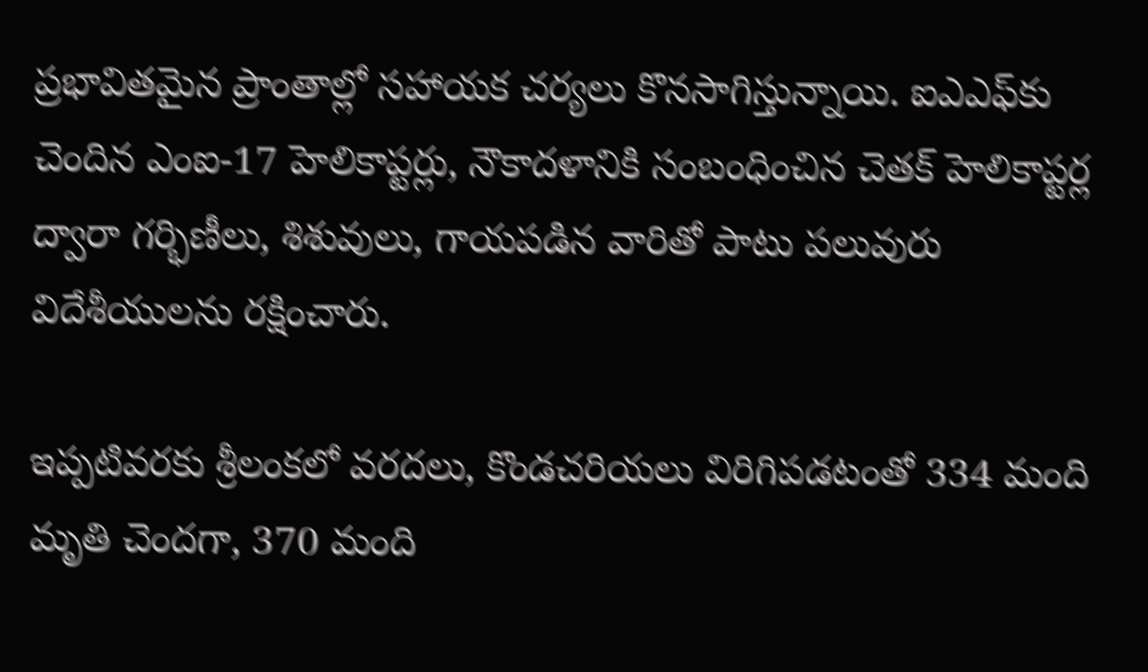ప్రభావితమైన ప్రాంతాల్లో సహాయక చర్యలు కొనసాగిస్తున్నాయి. ఐఎఎఫ్‌కు చెందిన ఎంఐ-17 హెలికాప్టర్లు, నౌకాదళానికి సంబంధించిన చెతక్ హెలికాప్టర్ల ద్వారా గర్భిణీలు, శిశువులు, గాయపడిన వారితో పాటు పలువురు విదేశీయులను రక్షించారు.

ఇప్పటివరకు శ్రీలంకలో వరదలు, కొండచరియలు విరిగిపడటంతో 334 మంది మృతి చెందగా, 370 మంది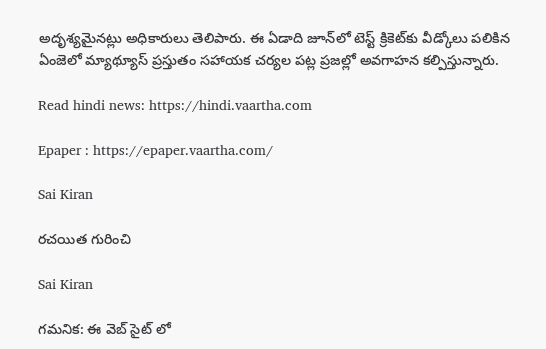అదృశ్యమైనట్లు అధికారులు తెలిపారు. ఈ ఏడాది జూన్‌లో టెస్ట్ క్రికెట్‌కు వీడ్కోలు పలికిన ఏంజెలో మ్యాథ్యూస్ ప్రస్తుతం సహాయక చర్యల పట్ల ప్రజల్లో అవగాహన కల్పిస్తున్నారు.

Read hindi news: https://hindi.vaartha.com

Epaper : https://epaper.vaartha.com/

Sai Kiran

రచయిత గురించి

Sai Kiran

గమనిక: ఈ వెబ్ సైట్ లో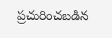ప్రచురించబడిన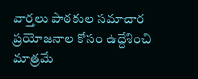వార్తలు పాఠకుల సమాచార ప్రయోజనాల కోసం ఉద్దేశించి మాత్రమే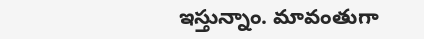ఇస్తున్నాం. మావంతుగా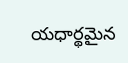యధార్థమైన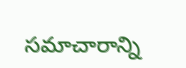సమాచారాన్ని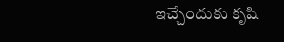ఇచ్చేందుకు కృషి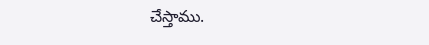చేస్తాము.